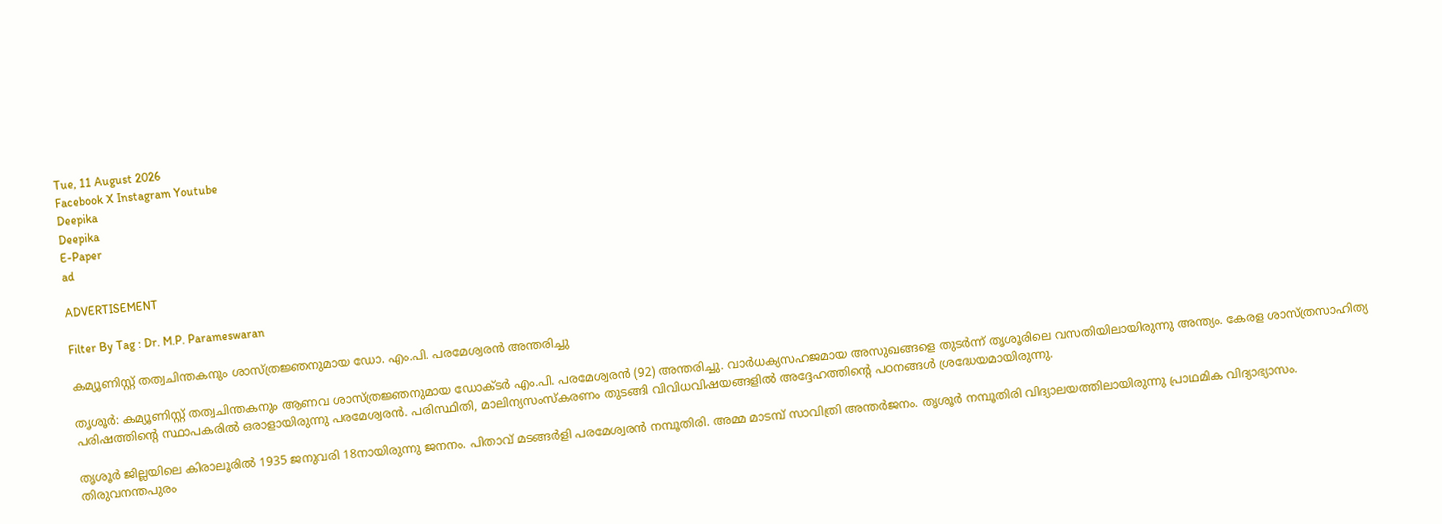Tue, 11 August 2026
Facebook X Instagram Youtube
Deepika
Deepika
E-Paper
ad

ADVERTISEMENT

Filter By Tag : Dr. M.P. Parameswaran

കമ്യൂണിസ്റ്റ് തത്വചിന്തകനും ശാസ്ത്രജ്ഞനുമായ ഡോ. എം.പി. പരമേശ്വരൻ അന്തരിച്ചു

തൃശൂർ: കമ്യൂണിസ്റ്റ് തത്വചിന്തകനും ആണവ ശാസ്ത്രജ്ഞനുമായ ഡോക്ടർ എം.പി. പരമേശ്വരൻ (92) അന്തരിച്ചു. വാർധക്യസഹജമായ അസുഖങ്ങളെ തുടർന്ന് തൃശൂരിലെ വസതിയിലായിരുന്നു അന്ത്യം. കേരള ശാസ്ത്രസാഹിത്യ പരിഷത്തിന്‍റെ സ്ഥാപകരിൽ ഒരാളായിരുന്നു പരമേശ്വരൻ. പരിസ്ഥിതി, മാലിന്യസംസ്കരണം തുടങ്ങി വിവിധവിഷയങ്ങളിൽ അദ്ദേഹത്തിന്‍റെ പഠനങ്ങൾ ശ്രദ്ധേയമായിരുന്നു.

തൃശൂർ ജില്ലയിലെ കിരാലൂരിൽ 1935 ജനുവരി 18നായിരുന്നു ജനനം. പിതാവ് മടങ്ങർളി പരമേശ്വരൻ നമ്പൂതിരി. അമ്മ മാടമ്പ് സാവിത്രി അന്തർജനം. തൃശൂർ നമ്പൂതിരി വിദ്യാലയത്തിലായിരുന്നു പ്രാഥമിക വിദ്യാഭ്യാസം. തിരുവനന്തപുരം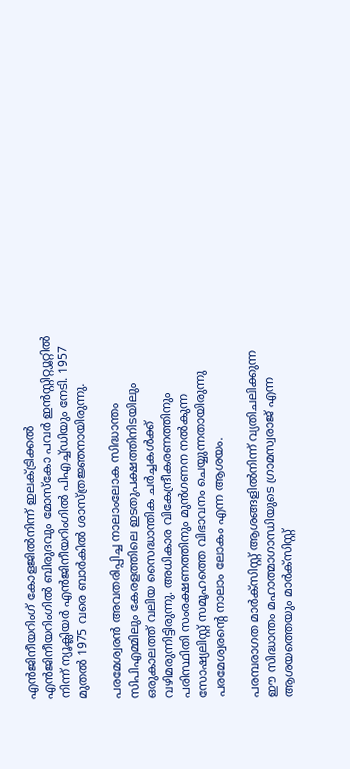എൻജിനീയറിംഗ് കോളജിൽനിന്ന് ഇലക്ട്രിക്കൽ എൻജിനീയറിംഗിൽ ബിരുദവും മോസ്കോ പവർ ഇൻസ്റ്റിറ്റ്യൂറ്റിൽ നിന്ന് ന്യൂക്ലിയർ എൻജിനീയറിംഗിൽ പിഎച്ച്ഡിയും നേടി. 1957 മുതൽ 1975 വരെ ബാർകിൽ ശാസ്ത്രജ്ഞനായിരുന്നു.

പരമേശ്വരൻ അവതരിപ്പിച്ച നാലാംലോക സിദ്ധാന്തം സിപിഎമ്മിലും കേരളത്തിലെ ഇടതുപക്ഷത്തിനിടയിലും ഒരുകാലത്ത് വലിയ സൈദ്ധാന്തിക ചർച്ചകൾക്ക് വഴിമരുന്നിട്ടിരുന്നു. അധികാര വികേന്ദ്രീകരണത്തിനും പരിസ്ഥിതി സംരക്ഷണത്തിനും മുൻഗണന നൽകുന്ന സോഷ്യലിസ്റ്റ് സമൂഹത്തെ വിഭാവനം ചെയ്യുന്നതായിരുന്നു പരമേശ്വരന്‍റെ നാലാം ലോകം എന്ന ആശയം.

പരമ്പരാഗത മാർക്സിസ്റ്റ് ആശങ്ങളിൽനിന്ന് വ്യതിചലിക്കുന്ന ഈ സിദ്ധാന്തം മഹാത്മാഗാന്ധിയുടെ ഗ്രാമസ്വരാജ് എന്ന ആശയത്തെയും മാർക്സിസ്റ്റ്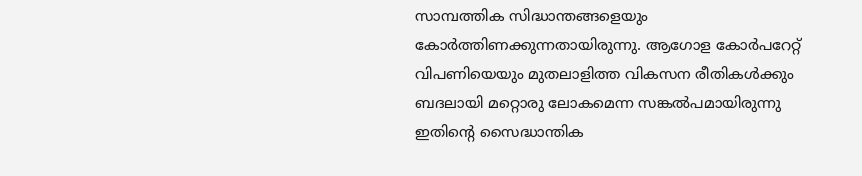സാമ്പത്തിക സിദ്ധാന്തങ്ങളെയും കോർത്തിണക്കുന്നതായിരുന്നു. ആഗോള കോർപറേറ്റ് വിപണിയെയും മുതലാളിത്ത വികസന രീതികൾക്കും ബദലായി മറ്റൊരു ലോകമെന്ന സങ്കൽപമായിരുന്നു ഇതിന്‍റെ സൈദ്ധാന്തിക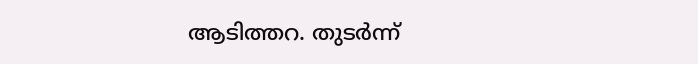ആടിത്തറ. തുടർന്ന്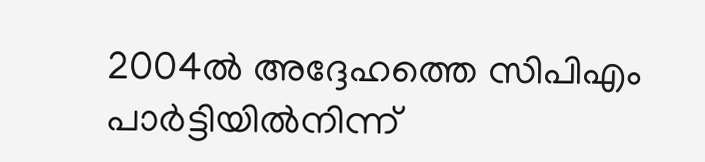2004ൽ അദ്ദേഹത്തെ സിപിഎം പാർട്ടിയിൽനിന്ന്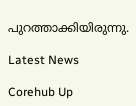പുറത്താക്കിയിരുന്നു.

Latest News

Corehub Up